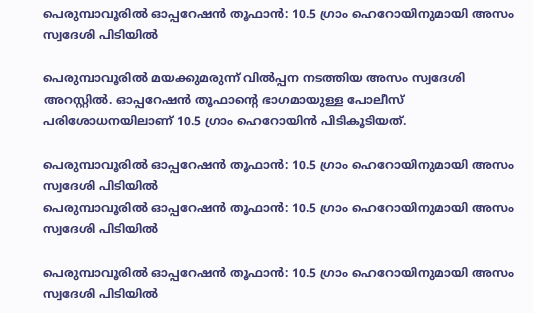പെരുമ്പാവൂരിൽ ഓപ്പറേഷൻ തൂഫാൻ: 10.5 ഗ്രാം ഹെറോയിനുമായി അസം സ്വദേശി പിടിയിൽ

പെരുമ്പാവൂരിൽ മയക്കുമരുന്ന് വിൽപ്പന നടത്തിയ അസം സ്വദേശി അറസ്റ്റിൽ. ഓപ്പറേഷൻ തൂഫാന്റെ ഭാഗമായുള്ള പോലീസ് പരിശോധനയിലാണ് 10.5 ഗ്രാം ഹെറോയിൻ പിടികൂടിയത്.

പെരുമ്പാവൂരിൽ ഓപ്പറേഷൻ തൂഫാൻ: 10.5 ഗ്രാം ഹെറോയിനുമായി അസം സ്വദേശി പിടിയിൽ
പെരുമ്പാവൂരിൽ ഓപ്പറേഷൻ തൂഫാൻ: 10.5 ഗ്രാം ഹെറോയിനുമായി അസം സ്വദേശി പിടിയിൽ

പെരുമ്പാവൂരിൽ ഓപ്പറേഷൻ തൂഫാൻ: 10.5 ഗ്രാം ഹെറോയിനുമായി അസം സ്വദേശി പിടിയിൽ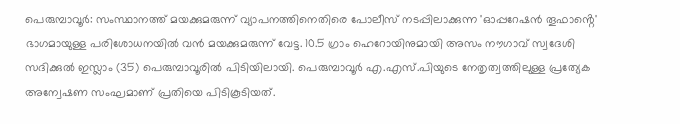പെരുമ്പാവൂർ: സംസ്ഥാനത്ത് മയക്കുമരുന്ന് വ്യാപനത്തിനെതിരെ പോലീസ് നടപ്പിലാക്കുന്ന 'ഓപ്പറേഷൻ തൂഫാൻ്റെ' ഭാഗമായുള്ള പരിശോധനയിൽ വൻ മയക്കുമരുന്ന് വേട്ട. 10.5 ഗ്രാം ഹെറോയിനുമായി അസം നൗഗാവ് സ്വദേശി സദിക്കുൽ ഇസ്ലാം (35) പെരുമ്പാവൂരിൽ പിടിയിലായി. പെരുമ്പാവൂർ എ.എസ്.പിയുടെ നേതൃത്വത്തിലുള്ള പ്രത്യേക അന്വേഷണ സംഘമാണ് പ്രതിയെ പിടികൂടിയത്.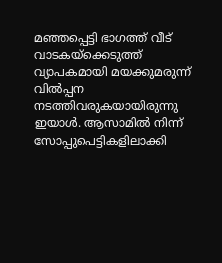മഞ്ഞപ്പെട്ടി ഭാഗത്ത് വീട് വാടകയ്ക്കെടുത്ത് വ്യാപകമായി മയക്കുമരുന്ന് വിൽപ്പന നടത്തിവരുകയായിരുന്നു ഇയാൾ. ആസാമിൽ നിന്ന് സോപ്പുപെട്ടികളിലാക്കി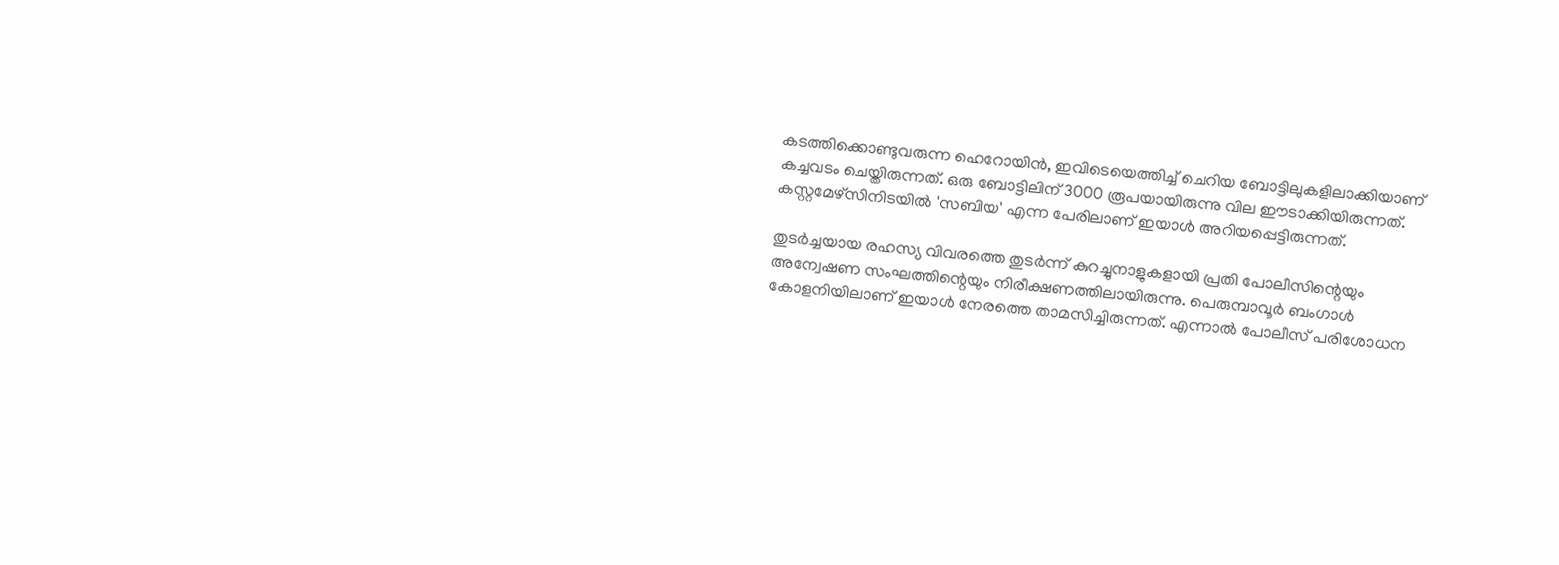കടത്തിക്കൊണ്ടുവരുന്ന ഹെറോയിൻ, ഇവിടെയെത്തിച്ച് ചെറിയ ബോട്ടിലുകളിലാക്കിയാണ് കച്ചവടം ചെയ്തിരുന്നത്. ഒരു ബോട്ടിലിന് 3000 രൂപയായിരുന്നു വില ഈടാക്കിയിരുന്നത്. കസ്റ്റമേഴ്സിനിടയിൽ 'സബിയ' എന്ന പേരിലാണ് ഇയാൾ അറിയപ്പെട്ടിരുന്നത്.

തുടർച്ചയായ രഹസ്യ വിവരത്തെ തുടർന്ന് കുറച്ചുനാളുകളായി പ്രതി പോലീസിന്റെയും അന്വേഷണ സംഘത്തിന്റെയും നിരീക്ഷണത്തിലായിരുന്നു. പെരുമ്പാവൂർ ബംഗാൾ കോളനിയിലാണ് ഇയാൾ നേരത്തെ താമസിച്ചിരുന്നത്. എന്നാൽ പോലീസ് പരിശോധന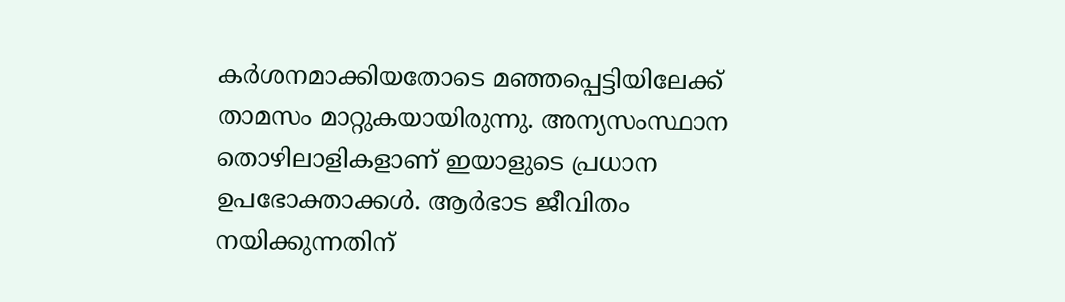കർശനമാക്കിയതോടെ മഞ്ഞപ്പെട്ടിയിലേക്ക് താമസം മാറ്റുകയായിരുന്നു. അന്യസംസ്ഥാന തൊഴിലാളികളാണ് ഇയാളുടെ പ്രധാന ഉപഭോക്താക്കൾ. ആർഭാട ജീവിതം നയിക്കുന്നതിന്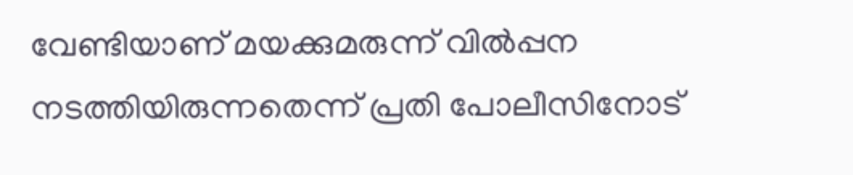വേണ്ടിയാണ് മയക്കുമരുന്ന് വിൽപ്പന നടത്തിയിരുന്നതെന്ന് പ്രതി പോലീസിനോട്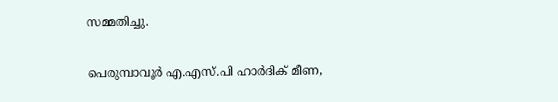സമ്മതിച്ചു.

പെരുമ്പാവൂർ എ.എസ്.പി ഹാർദിക് മീണ,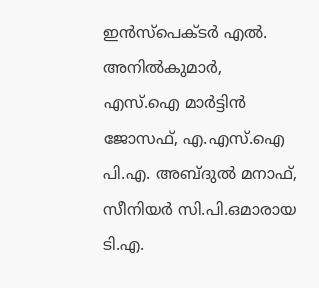ഇൻസ്പെക്ടർ എൽ. അനിൽകുമാർ, എസ്.ഐ മാർട്ടിൻ ജോസഫ്, എ.എസ്.ഐ പി.എ. അബ്ദുൽ മനാഫ്, സീനിയർ സി.പി.ഒമാരായ ടി.എ.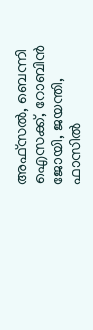അഫ്സൽ, ബെന്നി ഐസക്ക്, റോബിൻ ജോയി, ജയന്തി, ഫാസിൽ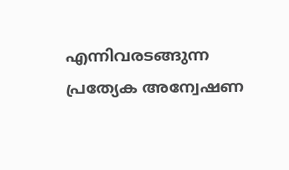എന്നിവരടങ്ങുന്ന പ്രത്യേക അന്വേഷണ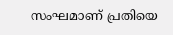സംഘമാണ് പ്രതിയെ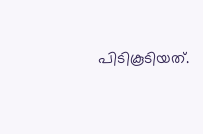പിടികൂടിയത്.